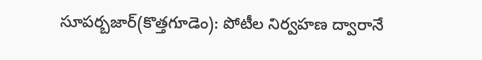సూపర్బజార్(కొత్తగూడెం): పోటీల నిర్వహణ ద్వారానే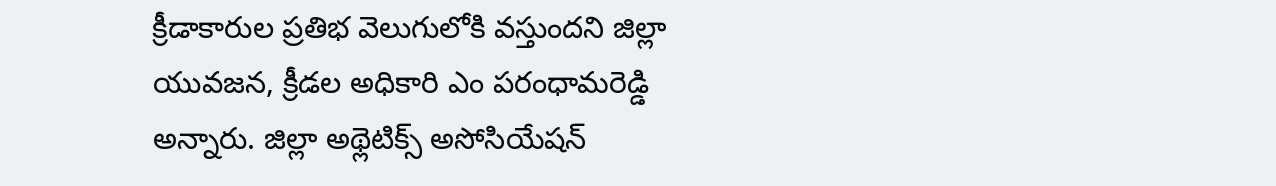క్రీడాకారుల ప్రతిభ వెలుగులోకి వస్తుందని జిల్లా యువజన, క్రీడల అధికారి ఎం పరంధామరెడ్డి అన్నారు. జిల్లా అథ్లెటిక్స్ అసోసియేషన్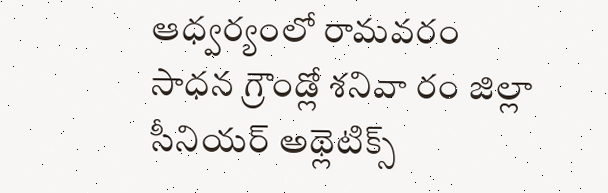ఆధ్వర్యంలో రామవరం సాధన గ్రౌండ్లో శనివా రం జిల్లా సీనియర్ అథ్లెటిక్స్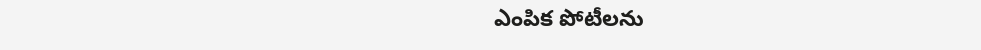ఎంపిక పోటీలను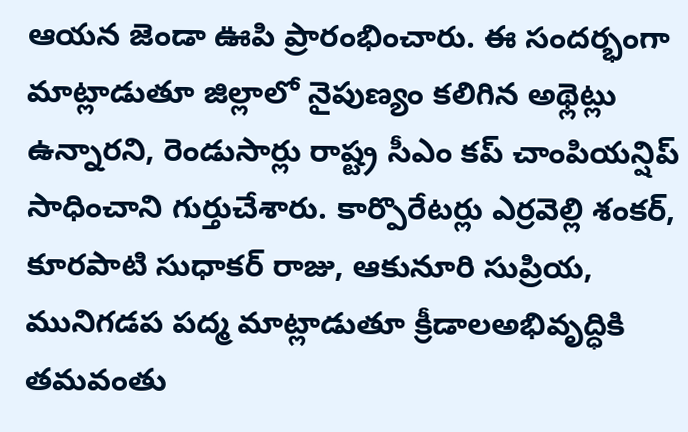ఆయన జెండా ఊపి ప్రారంభించారు. ఈ సందర్భంగా మాట్లాడుతూ జిల్లాలో నైపుణ్యం కలిగిన అథ్లెట్లు ఉన్నారని, రెండుసార్లు రాష్ట్ర సీఎం కప్ చాంపియన్షిప్ సాధించాని గుర్తుచేశారు. కార్పొరేటర్లు ఎర్రవెల్లి శంకర్, కూరపాటి సుధాకర్ రాజు, ఆకునూరి సుప్రియ, మునిగడప పద్మ మాట్లాడుతూ క్రీడాలఅభివృద్ధికి తమవంతు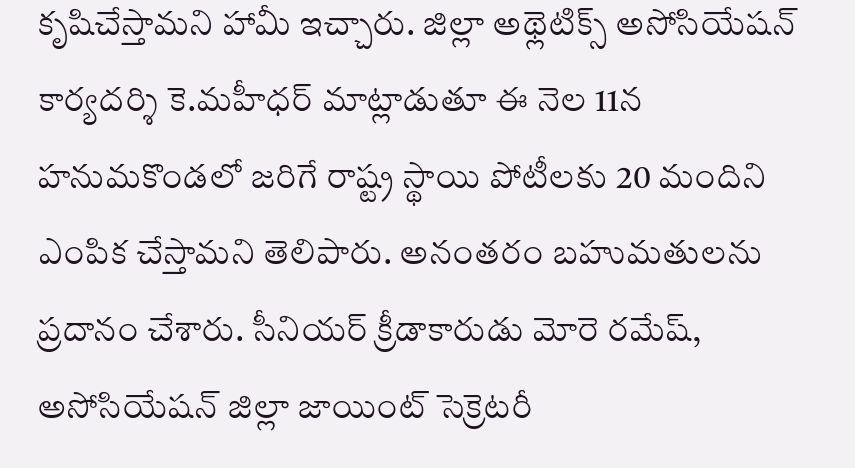కృషిచేస్తామని హామీ ఇచ్చారు. జిల్లా అథ్లెటిక్స్ అసోసియేషన్ కార్యదర్శి కె.మహీధర్ మాట్లాడుతూ ఈ నెల 11న హనుమకొండలో జరిగే రాష్ట్ర స్థాయి పోటీలకు 20 మందిని ఎంపిక చేస్తామని తెలిపారు. అనంతరం బహుమతులను ప్రదానం చేశారు. సీనియర్ క్రీడాకారుడు మోరె రమేష్, అసోసియేషన్ జిల్లా జాయింట్ సెక్రెటరీ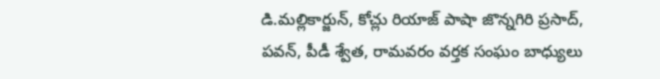డి.మల్లికార్జున్, కోచ్లు రియాజ్ పాషా జొన్నగిరి ప్రసాద్, పవన్, పీడీ శ్వేత, రామవరం వర్తక సంఘం బాధ్యులు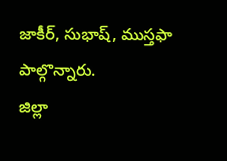జాకీర్, సుభాష్, ముస్తఫా పాల్గొన్నారు.
జిల్లా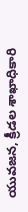యువజన, క్రీడల శాఖాధికారి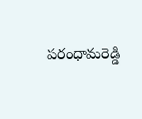పరంధామరెడ్డి